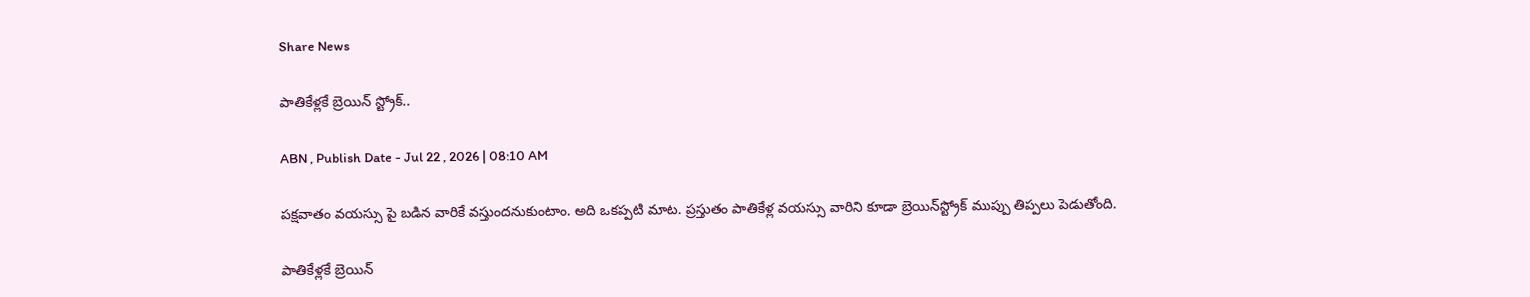Share News

పాతికేళ్లకే బ్రెయిన్‌ స్ట్రోక్‌..

ABN , Publish Date - Jul 22 , 2026 | 08:10 AM

పక్షవాతం వయస్సు పై బడిన వారికే వస్తుందనుకుంటాం. అది ఒకప్పటి మాట. ప్రస్తుతం పాతికేళ్ల వయస్సు వారిని కూడా బ్రెయిన్‌స్ట్రోక్‌ ముప్పు తిప్పలు పెడుతోంది.

పాతికేళ్లకే బ్రెయిన్‌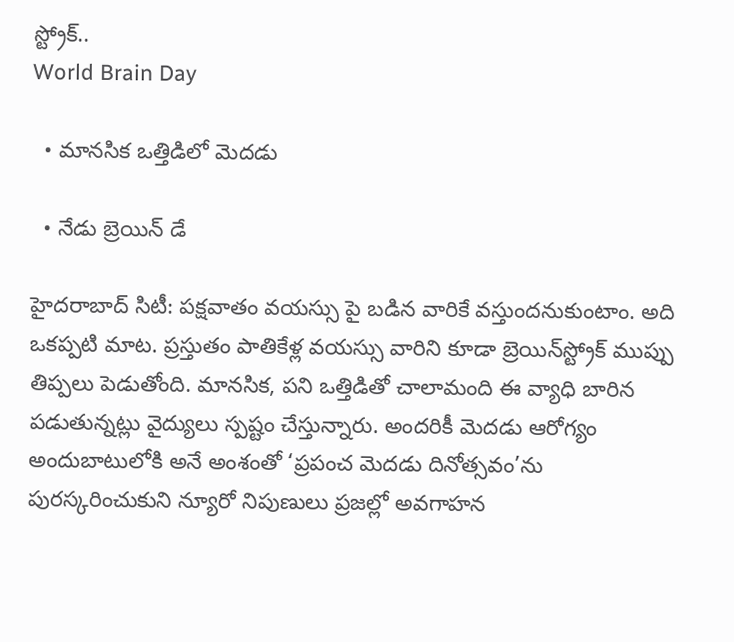స్ట్రోక్‌..
World Brain Day

  • మానసిక ఒత్తిడిలో మెదడు

  • నేడు బ్రెయిన్‌ డే

హైదరాబాద్‌ సిటీ: పక్షవాతం వయస్సు పై బడిన వారికే వస్తుందనుకుంటాం. అది ఒకప్పటి మాట. ప్రస్తుతం పాతికేళ్ల వయస్సు వారిని కూడా బ్రెయిన్‌స్ట్రోక్‌ ముప్పు తిప్పలు పెడుతోంది. మానసిక, పని ఒత్తిడితో చాలామంది ఈ వ్యాధి బారిన పడుతున్నట్లు వైద్యులు స్పష్టం చేస్తున్నారు. అందరికీ మెదడు ఆరోగ్యం అందుబాటులోకి అనే అంశంతో ‘ప్రపంచ మెదడు దినోత్సవం’ను పురస్కరించుకుని న్యూరో నిపుణులు ప్రజల్లో అవగాహన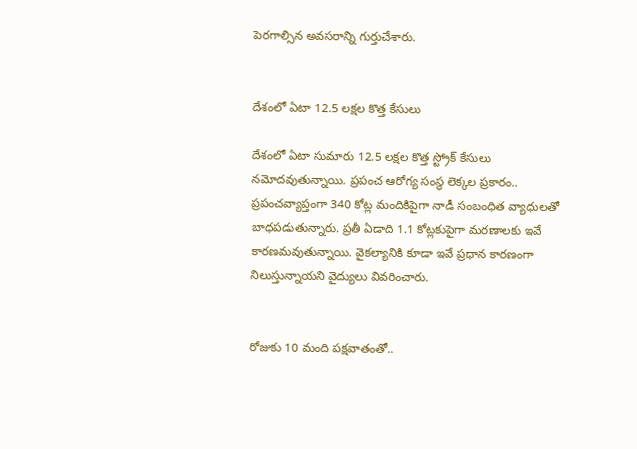పెరగాల్సిన అవసరాన్ని గుర్తుచేశారు.


దేశంలో ఏటా 12.5 లక్షల కొత్త కేసులు

దేశంలో ఏటా సుమారు 12.5 లక్షల కొత్త స్ట్రోక్‌ కేసులు నమోదవుతున్నాయి. ప్రపంచ ఆరోగ్య సంస్థ లెక్కల ప్రకారం.. ప్రపంచవ్యాప్తంగా 340 కోట్ల మందికిపైగా నాడీ సంబంధిత వ్యాధులతో బాధపడుతున్నారు. ప్రతీ ఏడాది 1.1 కోట్లకుపైగా మరణాలకు ఇవే కారణమవుతున్నాయి. వైకల్యానికి కూడా ఇవే ప్రధాన కారణంగా నిలుస్తున్నాయని వైద్యులు వివరించారు.


రోజుకు 10 మంది పక్షవాతంతో..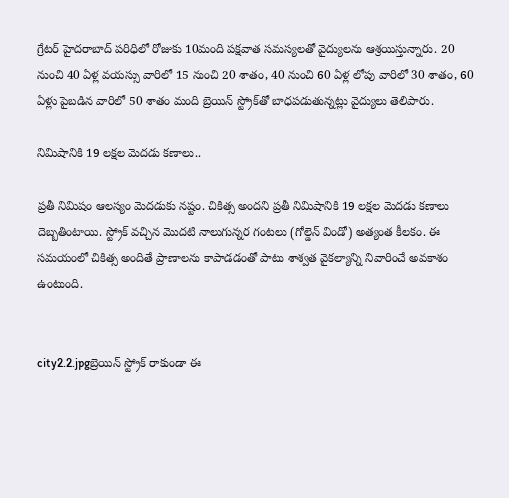గ్రేటర్‌ హైదరాబాద్‌ పరిధిలో రోజుకు 10మంది పక్షవాత సమస్యలతో వైద్యులను ఆశ్రయిస్తున్నారు. 20 నుంచి 40 ఏళ్ల వయస్సు వారిలో 15 నుంచి 20 శాతం, 40 నుంచి 60 ఏళ్ల లోపు వారిలో 30 శాతం, 60 ఏళ్లు పైబడిన వారిలో 50 శాతం మంది బ్రెయిన్‌ స్ట్రోక్‌తో బాధపడుతున్నట్లు వైద్యులు తెలిపారు.

నిమిషానికి 19 లక్షల మెదడు కణాలు..

ప్రతీ నిమిషం ఆలస్యం మెదడుకు నష్టం. చికిత్స అందని ప్రతీ నిమిషానికి 19 లక్షల మెదడు కణాలు దెబ్బతింటాయి. స్ట్రోక్‌ వచ్చిన మొదటి నాలుగున్నర గంటలు (గోల్డెన్‌ విండో) అత్యంత కీలకం. ఈ సమయంలో చికిత్స అందితే ప్రాణాలను కాపాడడంతో పాటు శాశ్వత వైకల్యాన్ని నివారించే అవకాశం ఉంటుంది.


city2.2.jpgబ్రెయిన్‌ స్ట్రోక్‌ రాకుండా ఈ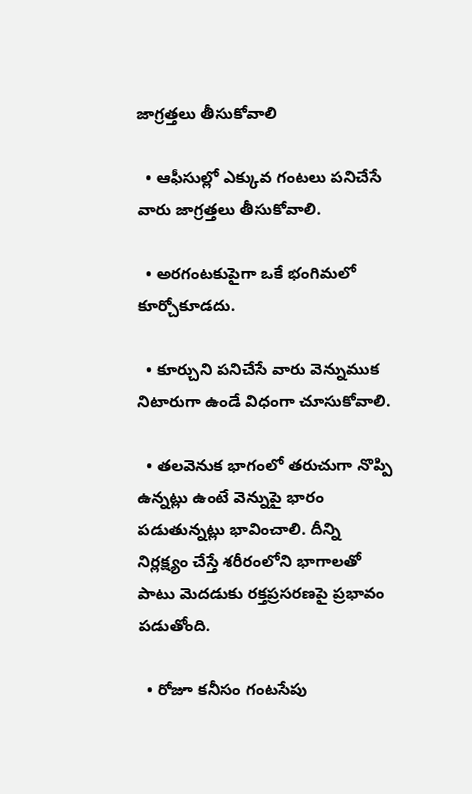జాగ్రత్తలు తీసుకోవాలి

  • ఆఫీసుల్లో ఎక్కువ గంటలు పనిచేసే వారు జాగ్రత్తలు తీసుకోవాలి.

  • అరగంటకుపైగా ఒకే భంగిమలో కూర్చోకూడదు.

  • కూర్చుని పనిచేసే వారు వెన్నుముక నిటారుగా ఉండే విధంగా చూసుకోవాలి.

  • తలవెనుక భాగంలో తరుచుగా నొప్పి ఉన్నట్లు ఉంటే వెన్నుపై భారం పడుతున్నట్లు భావించాలి. దీన్ని నిర్లక్ష్యం చేస్తే శరీరంలోని భాగాలతో పాటు మెదడుకు రక్తప్రసరణపై ప్రభావం పడుతోంది.

  • రోజూ కనీసం గంటసేపు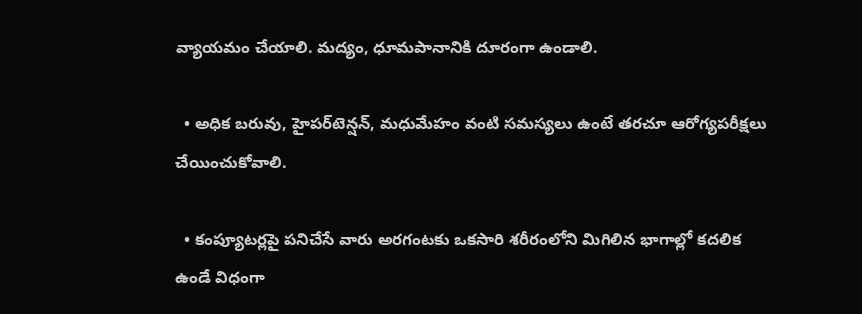వ్యాయమం చేయాలి. మద్యం, ధూమపానానికి దూరంగా ఉండాలి.

  • అధిక బరువు, హైపర్‌టెన్షన్‌, మధుమేహం వంటి సమస్యలు ఉంటే తరచూ ఆరోగ్యపరీక్షలు చేయించుకోవాలి.

  • కంప్యూటర్లపై పనిచేసే వారు అరగంటకు ఒకసారి శరీరంలోని మిగిలిన భాగాల్లో కదలిక ఉండే విధంగా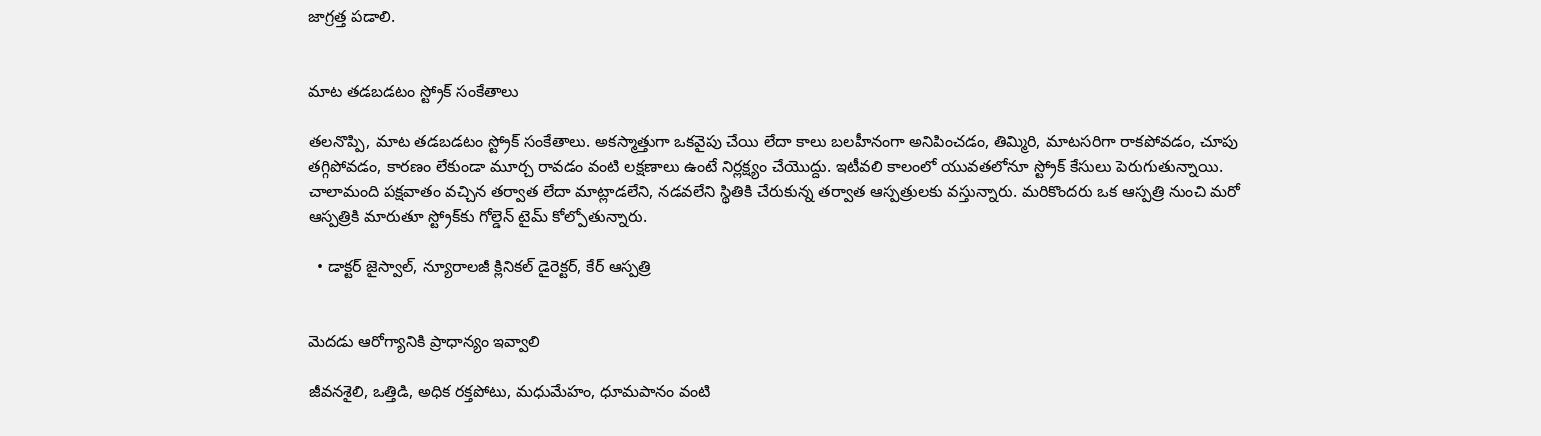జాగ్రత్త పడాలి.


మాట తడబడటం స్ట్రోక్‌ సంకేతాలు

తలనొప్పి, మాట తడబడటం స్ట్రోక్‌ సంకేతాలు. అకస్మాత్తుగా ఒకవైపు చేయి లేదా కాలు బలహీనంగా అనిపించడం, తిమ్మిరి, మాటసరిగా రాకపోవడం, చూపు తగ్గిపోవడం, కారణం లేకుండా మూర్చ రావడం వంటి లక్షణాలు ఉంటే నిర్లక్ష్యం చేయొద్దు. ఇటీవలి కాలంలో యువతలోనూ స్ట్రోక్‌ కేసులు పెరుగుతున్నాయి. చాలామంది పక్షవాతం వచ్చిన తర్వాత లేదా మాట్లాడలేని, నడవలేని స్థితికి చేరుకున్న తర్వాత ఆస్పత్రులకు వస్తున్నారు. మరికొందరు ఒక ఆస్పత్రి నుంచి మరో ఆస్పత్రికి మారుతూ స్ట్రోక్‌కు గోల్డెన్‌ టైమ్‌ కోల్పోతున్నారు.

  • డాక్టర్‌ జైస్వాల్‌, న్యూరాలజీ క్లినికల్‌ డైరెక్టర్‌, కేర్‌ ఆస్పత్రి


మెదడు ఆరోగ్యానికి ప్రాధాన్యం ఇవ్వాలి

జీవనశైలి, ఒత్తిడి, అధిక రక్తపోటు, మధుమేహం, ధూమపానం వంటి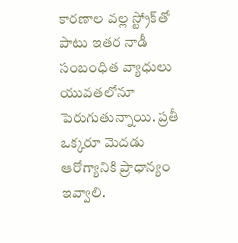కారణాల వల్ల స్ట్రోక్‌తో పాటు ఇతర నాడీ సంబంధిత వ్యాధులు యువతలోనూ పెరుగుతున్నాయి. ప్రతీ ఒక్కరూ మెదడు ఆరోగ్యానికి ప్రాధాన్యం ఇవ్వాలి.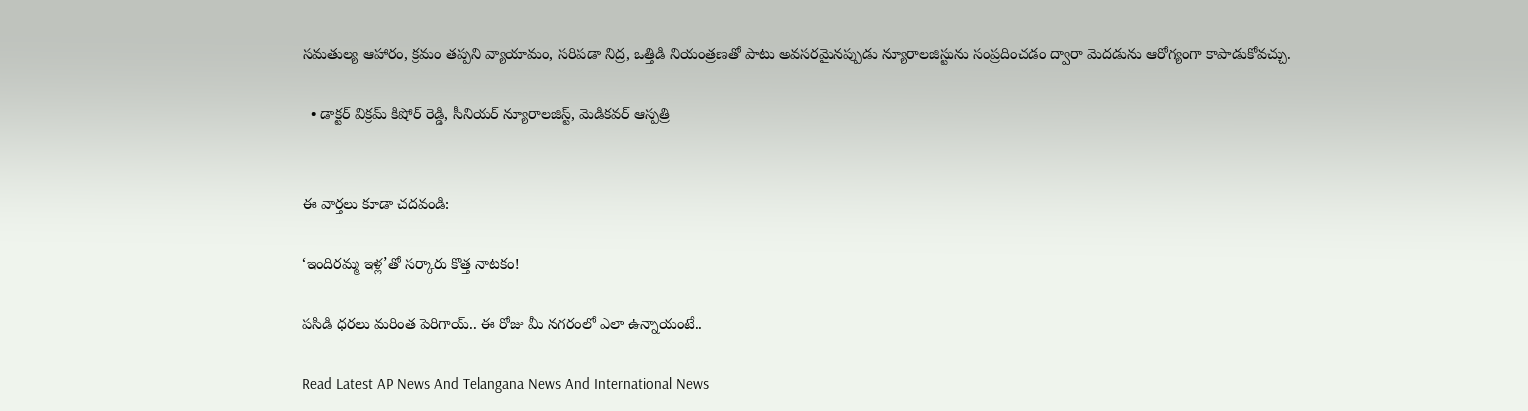సమతుల్య ఆహారం, క్రమం తప్పని వ్యాయామం, సరిపడా నిద్ర, ఒత్తిడి నియంత్రణతో పాటు అవసరమైనప్పుడు న్యూరాలజిస్టును సంప్రదించడం ద్వారా మెదడును ఆరోగ్యంగా కాపాడుకోవచ్చు.

  • డాక్టర్‌ విక్రమ్‌ కిషోర్‌ రెడ్డి, సీనియర్‌ న్యూరాలజిస్ట్‌, మెడికవర్‌ ఆస్పత్రి


ఈ వార్తలు కూడా చదవండి:

‘ఇందిరమ్మ ఇళ్ల’తో సర్కారు కొత్త నాటకం!

పసిడి ధరలు మరింత పెరిగాయ్.. ఈ రోజు మీ నగరంలో ఎలా ఉన్నాయంటే..

Read Latest AP News And Telangana News And International News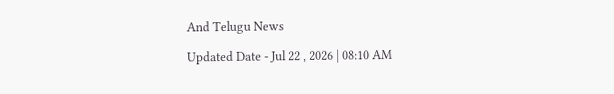And Telugu News

Updated Date - Jul 22 , 2026 | 08:10 AM